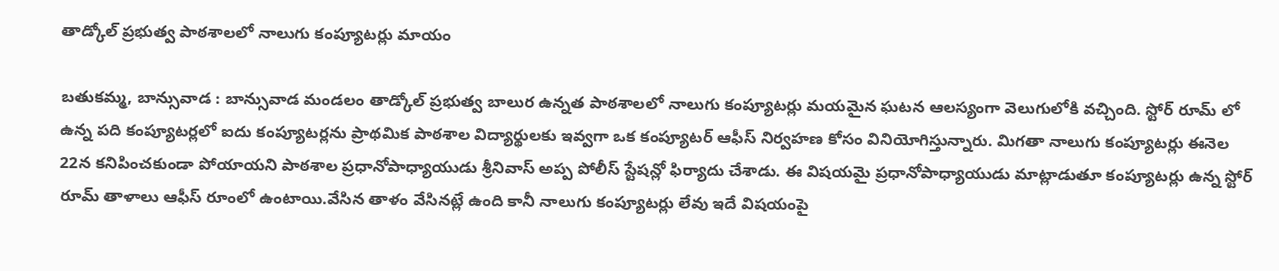తాడ్కోల్ ప్రభుత్వ పాఠశాలలో నాలుగు కంప్యూటర్లు మాయం

బతుకమ్మ, బాన్సువాడ : బాన్సువాడ మండలం తాడ్కోల్ ప్రభుత్వ బాలుర ఉన్నత పాఠశాలలో నాలుగు కంప్యూటర్లు మయమైన ఘటన ఆలస్యంగా వెలుగులోకి వచ్చింది. స్టోర్ రూమ్ లో ఉన్న పది కంప్యూటర్లలో ఐదు కంప్యూటర్లను ప్రాథమిక పాఠశాల విద్యార్థులకు ఇవ్వగా ఒక కంప్యూటర్ ఆఫీస్ నిర్వహణ కోసం వినియోగిస్తున్నారు. మిగతా నాలుగు కంప్యూటర్లు ఈనెల 22న కనిపించకుండా పోయాయని పాఠశాల ప్రధానోపాధ్యాయుడు శ్రీనివాస్ అప్ప పోలీస్ స్టేషన్లో ఫిర్యాదు చేశాడు. ఈ విషయమై ప్రధానోపాధ్యాయుడు మాట్లాడుతూ కంప్యూటర్లు ఉన్న స్టోర్ రూమ్ తాళాలు ఆఫీస్ రూంలో ఉంటాయి.వేసిన తాళం వేసినట్లే ఉంది కానీ నాలుగు కంప్యూటర్లు లేవు ఇదే విషయంపై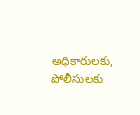అధికారులకు, పోలీసులకు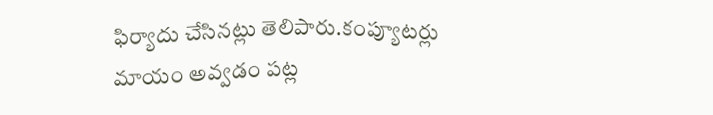ఫిర్యాదు చేసినట్లు తెలిపారు.కంప్యూటర్లు మాయం అవ్వడం పట్ల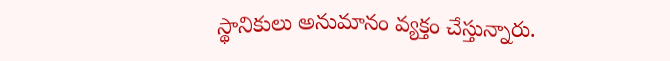స్థానికులు అనుమానం వ్యక్తం చేస్తున్నారు.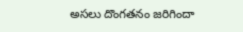అసలు దొంగతనం జరిగిందా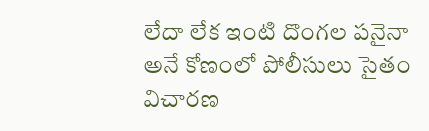లేదా లేక ఇంటి దొంగల పనైనా అనే కోణంలో పోలీసులు సైతం విచారణ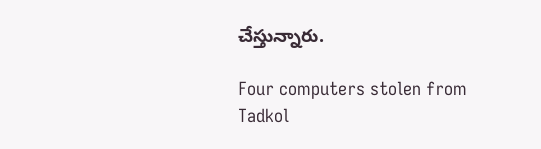చేస్తున్నారు.

Four computers stolen from Tadkol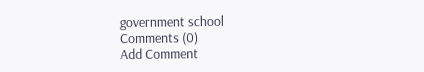government school
Comments (0)
Add Comment